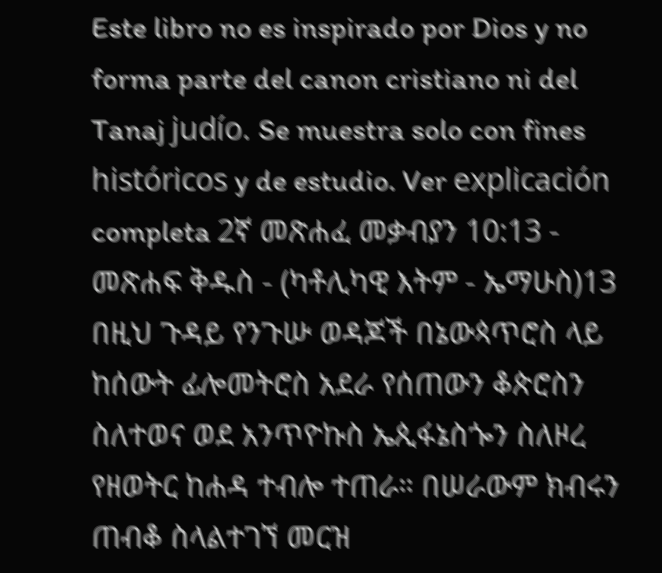Este libro no es inspirado por Dios y no forma parte del canon cristiano ni del Tanaj judío. Se muestra solo con fines históricos y de estudio. Ver explicación completa 2ኛ መጽሐፈ መቃብያን 10:13 - መጽሐፍ ቅዱስ - (ካቶሊካዊ እትም - ኤማሁስ)13 በዚህ ጉዳይ የንጉሡ ወዳጆች በኔውጳጥሮስ ላይ ከሰውት ፊሎመትሮስ አደራ የሰጠውን ቆጵሮስን ስለተወና ወደ አንጥዮኩስ ኤጲፋኔስጐን ስለዞረ የዘወትር ከሐዳ ተብሎ ተጠራ። በሠራውም ክብሩን ጠብቆ ስላልተገኘ መርዝ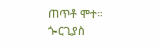ጠጥቶ ሞተ። ጐርጊያስ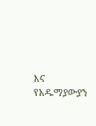እና የአዱማያውያን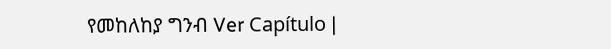የመከለከያ ግንብ Ver Capítulo |